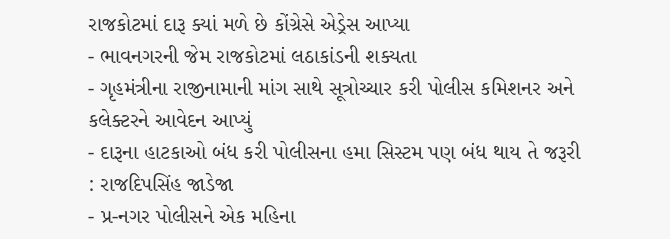રાજકોટમાં દારૂ ક્યાં મળે છે કોંગ્રેસે એડ્રેસ આપ્યા
- ભાવનગરની જેમ રાજકોટમાં લઠાકાંડની શક્યતા
- ગૃહમંત્રીના રાજીનામાની માંગ સાથે સૂત્રોચ્ચાર કરી પોલીસ કમિશનર અને કલેક્ટરને આવેદન આપ્યું
- દારૂના હાટકાઓ બંધ કરી પોલીસના હમા સિસ્ટમ પણ બંધ થાય તે જરૂરી : રાજદિપસિંહ જાડેજા
- પ્ર-નગર પોલીસને એક મહિના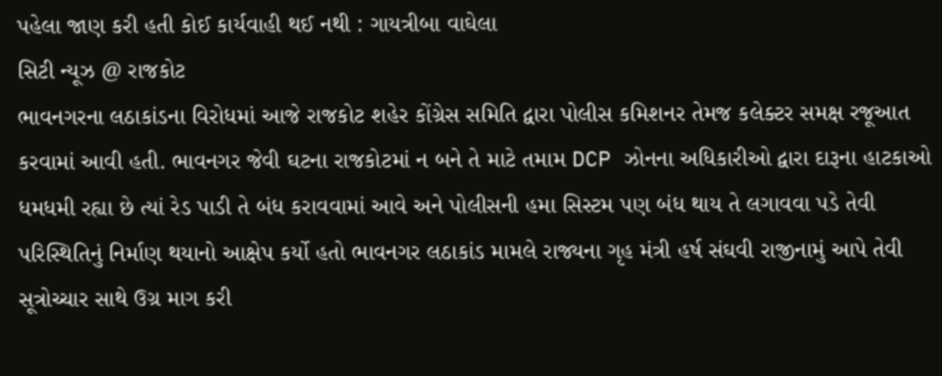પહેલા જાણ કરી હતી કોઈ કાર્યવાહી થઈ નથી : ગાયત્રીબા વાઘેલા
સિટી ન્યૂઝ @ રાજકોટ
ભાવનગરના લઠાકાંડના વિરોધમાં આજે રાજકોટ શહેર કોંગ્રેસ સમિતિ દ્વારા પોલીસ કમિશનર તેમજ કલેક્ટર સમક્ષ રજૂઆત કરવામાં આવી હતી. ભાવનગર જેવી ઘટના રાજકોટમાં ન બને તે માટે તમામ DCP ઝોનના અધિકારીઓ દ્વારા દારૂના હાટકાઓ ધમધમી રહ્યા છે ત્યાં રેડ પાડી તે બંધ કરાવવામાં આવે અને પોલીસની હમા સિસ્ટમ પણ બંધ થાય તે લગાવવા પડે તેવી પરિસ્થિતિનું નિર્માણ થયાનો આક્ષેપ કર્યો હતો ભાવનગર લઠાકાંડ મામલે રાજ્યના ગૃહ મંત્રી હર્ષ સંઘવી રાજીનામું આપે તેવી સૂત્રોચ્ચાર સાથે ઉગ્ર માગ કરી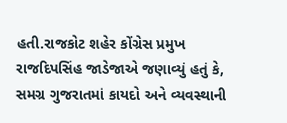હતી.રાજકોટ શહેર કોંગ્રેસ પ્રમુખ રાજદિપસિંહ જાડેજાએ જણાવ્યું હતું કે, સમગ્ર ગુજરાતમાં કાયદો અને વ્યવસ્થાની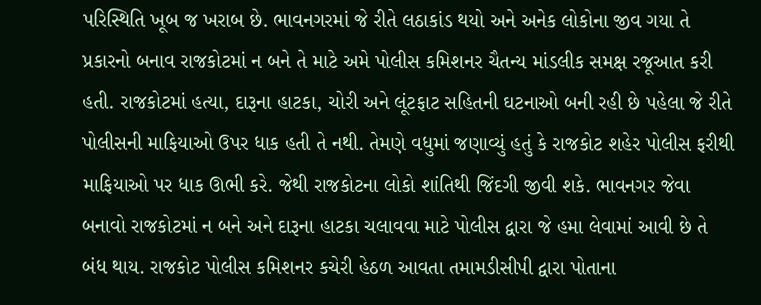પરિસ્થિતિ ખૂબ જ ખરાબ છે. ભાવનગરમાં જે રીતે લઠાકાંડ થયો અને અનેક લોકોના જીવ ગયા તે પ્રકારનો બનાવ રાજકોટમાં ન બને તે માટે અમે પોલીસ કમિશનર ચૈતન્ય માંડલીક સમક્ષ રજૂઆત કરી હતી. રાજકોટમાં હત્યા, દારૂના હાટકા, ચોરી અને લૂંટફાટ સહિતની ઘટનાઓ બની રહી છે પહેલા જે રીતે પોલીસની માફિયાઓ ઉપર ધાક હતી તે નથી. તેમણે વધુમાં જણાવ્યું હતું કે રાજકોટ શહેર પોલીસ ફરીથી માફિયાઓ પર ધાક ઊભી કરે. જેથી રાજકોટના લોકો શાંતિથી જિંદગી જીવી શકે. ભાવનગર જેવા બનાવો રાજકોટમાં ન બને અને દારૂના હાટકા ચલાવવા માટે પોલીસ દ્વારા જે હમા લેવામાં આવી છે તે બંધ થાય. રાજકોટ પોલીસ કમિશનર કચેરી હેઠળ આવતા તમામડીસીપી દ્વારા પોતાના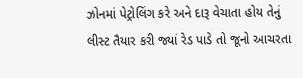ઝોનમાં પેટ્રોલિંગ કરે અને દારૂ વેચાતા હોય તેનું લીસ્ટ તૈયાર કરી જ્યાં રેડ પાડે તો જૂનો આચરતા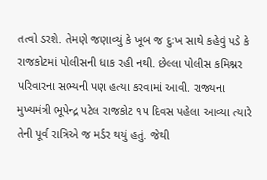તત્વો ડરશે. તેમણે જણાવ્યું કે ખૂબ જ દુઃખ સાથે કહેવું પડે કે રાજકોટમાં પોલીસની ધાક રહી નથી. છેલ્લા પોલીસ કમિશ્નર પરિવારના સભ્યની પણ હત્યા કરવામાં આવી. રાજ્યના મુખ્યમંત્રી ભૂપેન્દ્ર પટેલ રાજકોટ ૧૫ દિવસ પહેલા આવ્યા ત્યારે તેની પૂર્વ રાત્રિએ જ મર્ડર થયું હતું. જેથી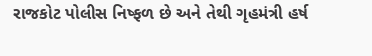રાજકોટ પોલીસ નિષ્ફળ છે અને તેથી ગૃહમંત્રી હર્ષ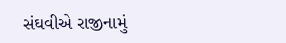સંઘવીએ રાજીનામું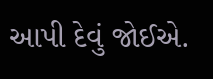આપી દેવું જોઈએ.